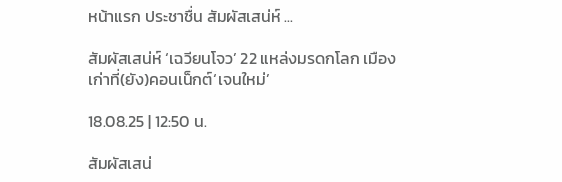หน้าแรก ประชาชื่น สัมผัสเสน่ห์ ...

สัมผัสเสน่ห์ ‘เฉวียนโจว’ 22 แหล่งมรดกโลก เมืองเก่าที่(ยัง)คอนเน็กต์‘เจนใหม่’

18.08.25 | 12:50 น.

สัมผัสเสน่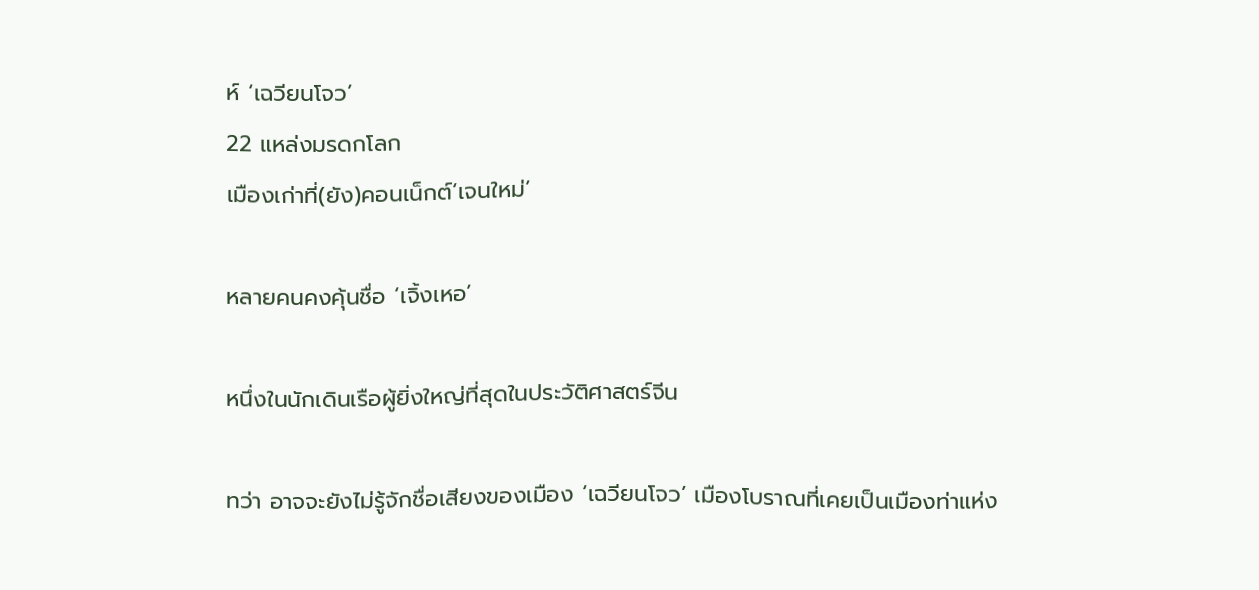ห์ ‘เฉวียนโจว’
22 แหล่งมรดกโลก
เมืองเก่าที่(ยัง)คอนเน็กต์‘เจนใหม่’

หลายคนคงคุ้นชื่อ ‘เจิ้งเหอ’

หนึ่งในนักเดินเรือผู้ยิ่งใหญ่ที่สุดในประวัติศาสตร์จีน

ทว่า อาจจะยังไม่รู้จักชื่อเสียงของเมือง ‘เฉวียนโจว’ เมืองโบราณที่เคยเป็นเมืองท่าแห่ง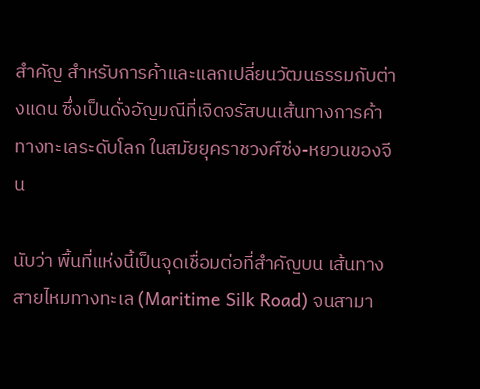สำคัญ สำหรับการค้าและแลกเปลี่ยนวัฒนธรรมกับต่างแดน ซึ่งเป็นดั่งอัญมณีที่เจิดจรัสบนเส้นทางการค้าทางทะเลระดับโลก ในสมัยยุคราชวงศ์ซ่ง-หยวนของจีน

นับว่า พื้นที่แห่งนี้เป็นจุดเชื่อมต่อที่สำคัญบน เส้นทางสายไหมทางทะเล (Maritime Silk Road) จนสามา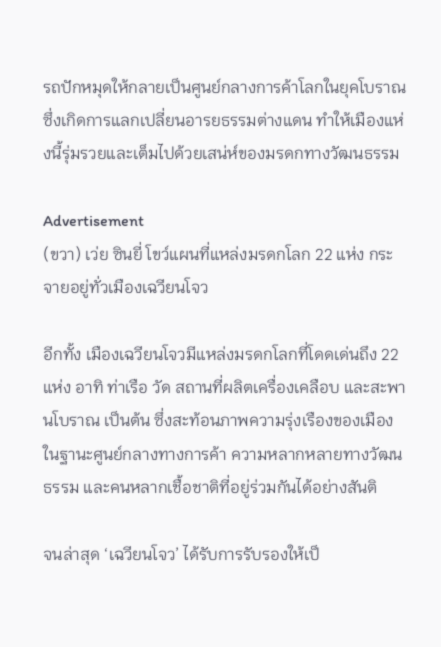รถปักหมุดให้กลายเป็นศูนย์กลางการค้าโลกในยุคโบราณ ซึ่งเกิดการแลกเปลี่ยนอารยธรรมต่างแดน ทำให้เมืองแห่งนี้รุ่มรวยและเต็มไปด้วยเสน่ห์ของมรดกทางวัฒนธรรม

Advertisement
(ขวา) เว่ย ซินยี่ โขว์แผนที่แหล่งมรดกโลก 22 แห่ง กระจายอยู่ทั่วเมืองเฉวียนโจว

อีกทั้ง เมืองเฉวียนโจวมีแหล่งมรดกโลกที่โดดเด่นถึง 22 แห่ง อาทิ ท่าเรือ วัด สถานที่ผลิตเครื่องเคลือบ และสะพานโบราณ เป็นต้น ซึ่งสะท้อนภาพความรุ่งเรืองของเมืองในฐานะศูนย์กลางทางการค้า ความหลากหลายทางวัฒนธรรม และคนหลากเชื้อชาติที่อยู่ร่วมกันได้อย่างสันติ

จนล่าสุด ‘เฉวียนโจว’ ได้รับการรับรองให้เป็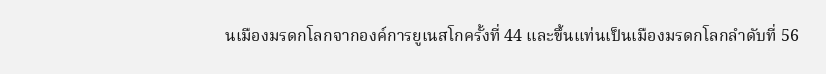นเมืองมรดกโลกจากองค์การยูเนสโกครั้งที่ 44 และขึ้นแท่นเป็นเมืองมรดกโลกลำดับที่ 56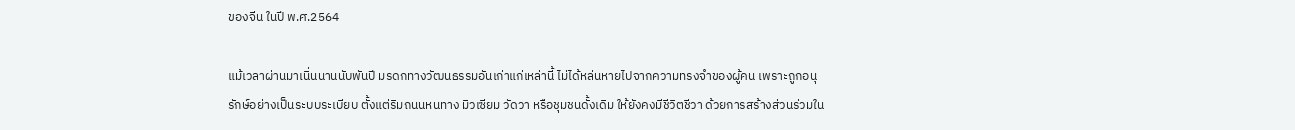ของจีน ในปี พ.ศ.2564

แม้เวลาผ่านมาเนิ่นนานนับพันปี มรดกทางวัฒนธรรมอันเก่าแก่เหล่านี้ ไม่ได้หล่นหายไปจากความทรงจำของผู้คน เพราะถูกอนุรักษ์อย่างเป็นระบบระเบียบ ตั้งแต่ริมถนนหนทาง มิวเซียม วัดวา หรือชุมชนดั้งเดิม ให้ยังคงมีชีวิตชีวา ด้วยการสร้างส่วนร่วมใน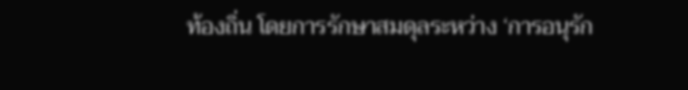ท้องถิ่น โดยการรักษาสมดุลระหว่าง ‘การอนุรัก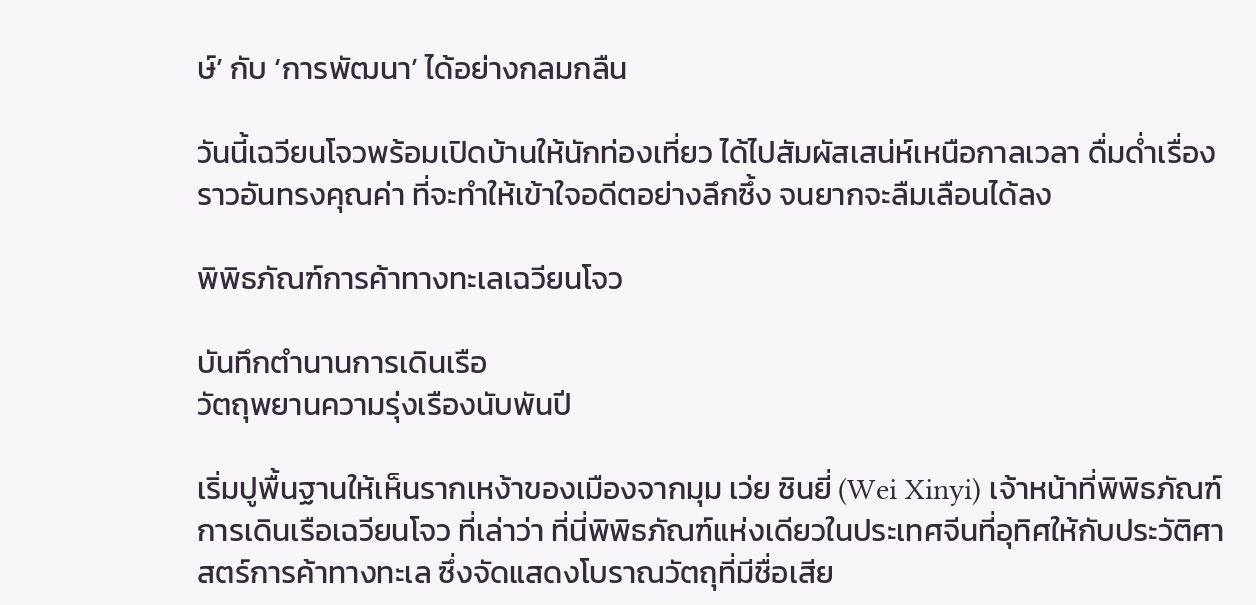ษ์’ กับ ‘การพัฒนา’ ได้อย่างกลมกลืน

วันนี้เฉวียนโจวพร้อมเปิดบ้านให้นักท่องเที่ยว ได้ไปสัมผัสเสน่ห์เหนือกาลเวลา ดื่มด่ำเรื่องราวอันทรงคุณค่า ที่จะทำให้เข้าใจอดีตอย่างลึกซึ้ง จนยากจะลืมเลือนได้ลง

พิพิธภัณฑ์การค้าทางทะเลเฉวียนโจว

บันทึกตำนานการเดินเรือ
วัตถุพยานความรุ่งเรืองนับพันปี

เริ่มปูพื้นฐานให้เห็นรากเหง้าของเมืองจากมุม เว่ย ซินยี่ (Wei Xinyi) เจ้าหน้าที่พิพิธภัณฑ์การเดินเรือเฉวียนโจว ที่เล่าว่า ที่นี่พิพิธภัณฑ์แห่งเดียวในประเทศจีนที่อุทิศให้กับประวัติศาสตร์การค้าทางทะเล ซึ่งจัดแสดงโบราณวัตถุที่มีชื่อเสีย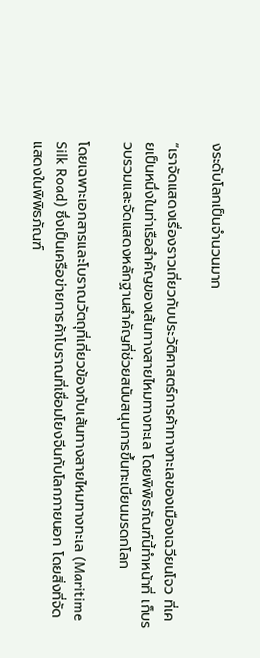งระดับโลกเป็นจำนวนมาก

“เราจัดแสดงเรื่องราวเกี่ยวกับประวัติศาสตร์การค้าทางทะเลของเมืองเฉวียนโจว ที่เคยเป็นหนึ่งในท่าเรือสำคัญของเส้นทางสายไหมทางทะเล โดยพิพิธภัณฑ์นี้ทำหน้าที่ เก็บรวบรวมและจัดแสดงหลักฐานสำคัญที่ช่วยสนับสนุนการขึ้นทะเบียนมรดกโลก

โดยเฉพาะเอกสารและโบราณวัตถุที่เกี่ยวข้องกับเส้นทางสายไหมทางทะเล (Maritime Silk Road) ซึ่งเป็นเครือข่ายการค้าโบราณที่เชื่อมโยงจีนกับโลกภายนอก โดยสิ่งที่จัดแสดงในพิพิธภัณฑ์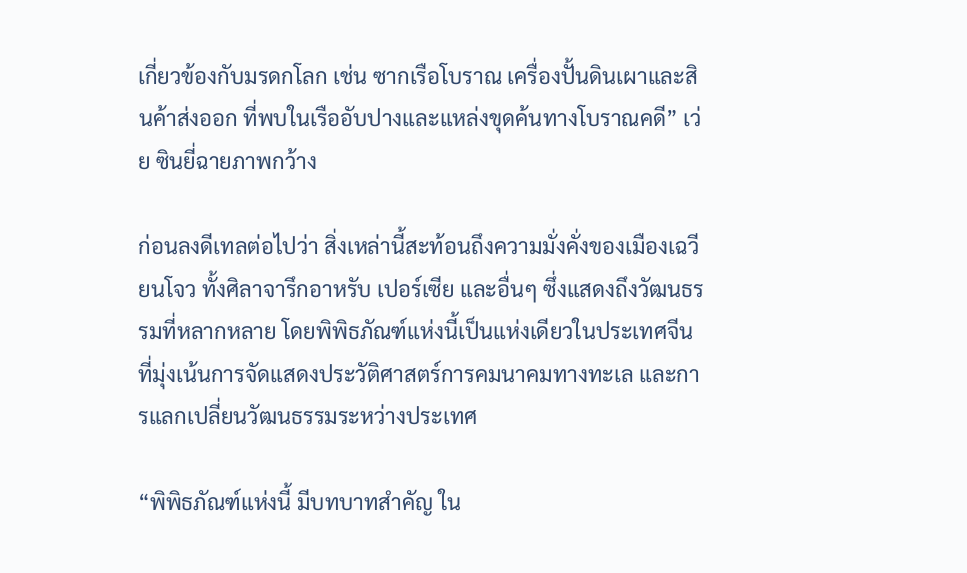เกี่ยวข้องกับมรดกโลก เช่น ซากเรือโบราณ เครื่องปั้นดินเผาและสินค้าส่งออก ที่พบในเรืออับปางและแหล่งขุดค้นทางโบราณคดี” เว่ย ซินยี่ฉายภาพกว้าง

ก่อนลงดีเทลต่อไปว่า สิ่งเหล่านี้สะท้อนถึงความมั่งคั่งของเมืองเฉวียนโจว ทั้งศิลาจารึกอาหรับ เปอร์เซีย และอื่นๆ ซึ่งแสดงถึงวัฒนธรรมที่หลากหลาย โดยพิพิธภัณฑ์แห่งนี้เป็นแห่งเดียวในประเทศจีน ที่มุ่งเน้นการจัดแสดงประวัติศาสตร์การคมนาคมทางทะเล และการแลกเปลี่ยนวัฒนธรรมระหว่างประเทศ

“พิพิธภัณฑ์แห่งนี้ มีบทบาทสำคัญ ใน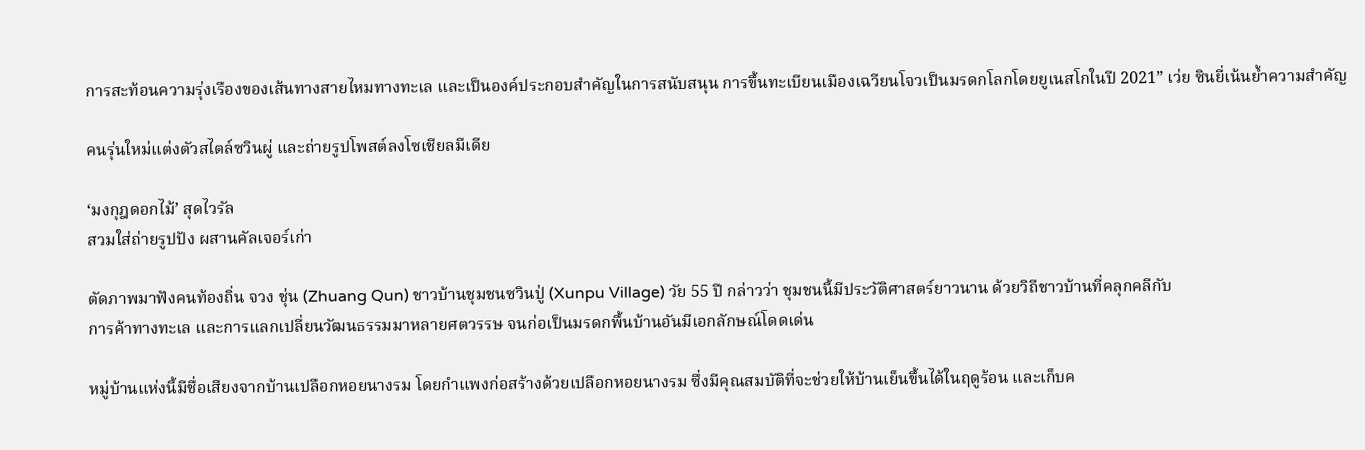การสะท้อนความรุ่งเรืองของเส้นทางสายไหมทางทะเล และเป็นองค์ประกอบสำคัญในการสนับสนุน การขึ้นทะเบียนเมืองเฉวียนโจวเป็นมรดกโลกโดยยูเนสโกในปี 2021” เว่ย ซินยี่เน้นย้ำความสำคัญ

คนรุ่นใหม่แต่งตัวสไตล์ซวินผู่ และถ่ายรูปโพสต์ลงโซเชียลมีเดีย

‘มงกุฎดอกไม้’ สุดไวรัล
สวมใส่ถ่ายรูปปัง ผสานคัลเจอร์เก่า

ตัดภาพมาฟังคนท้องถิ่น จวง ชุ่น (Zhuang Qun) ชาวบ้านชุมชนซวินปู่ (Xunpu Village) วัย 55 ปี กล่าวว่า ชุมชนนี้มีประวัติศาสตร์ยาวนาน ด้วยวิถีชาวบ้านที่คลุกคลีกับ
การค้าทางทะเล และการแลกเปลี่ยนวัฒนธรรมมาหลายศตวรรษ จนก่อเป็นมรดกพื้นบ้านอันมีเอกลักษณ์โดดเด่น

หมู่บ้านแห่งนี้มีชื่อเสียงจากบ้านเปลือกหอยนางรม โดยกำแพงก่อสร้างด้วยเปลือกหอยนางรม ซึ่งมีคุณสมบัติที่จะช่วยให้บ้านเย็นขึ้นได้ในฤดูร้อน และเก็บค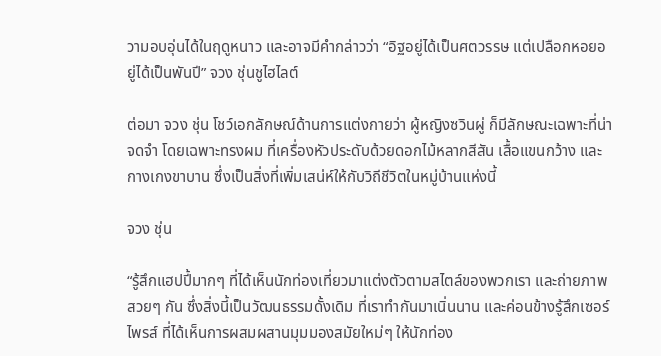วามอบอุ่นได้ในฤดูหนาว และอาจมีคำกล่าวว่า “อิฐอยู่ได้เป็นศตวรรษ แต่เปลือกหอยอยู่ได้เป็นพันปี” จวง ชุ่นชูไฮไลต์

ต่อมา จวง ชุ่น โชว์เอกลักษณ์ด้านการแต่งกายว่า ผู้หญิงซวินผู่ ก็มีลักษณะเฉพาะที่น่าจดจำ โดยเฉพาะทรงผม ที่เครื่องหัวประดับด้วยดอกไม้หลากสีสัน เสื้อแขนกว้าง และกางเกงขาบาน ซึ่งเป็นสิ่งที่เพิ่มเสน่ห์ให้กับวิถีชีวิตในหมู่บ้านแห่งนี้

จวง ชุ่น

“รู้สึกแฮปปี้มากๆ ที่ได้เห็นนักท่องเที่ยวมาแต่งตัวตามสไตล์ของพวกเรา และถ่ายภาพสวยๆ กัน ซึ่งสิ่งนี้เป็นวัฒนธรรมดั้งเดิม ที่เราทำกันมาเนิ่นนาน และค่อนข้างรู้สึกเซอร์ไพรส์ ที่ได้เห็นการผสมผสานมุมมองสมัยใหม่ๆ ให้นักท่อง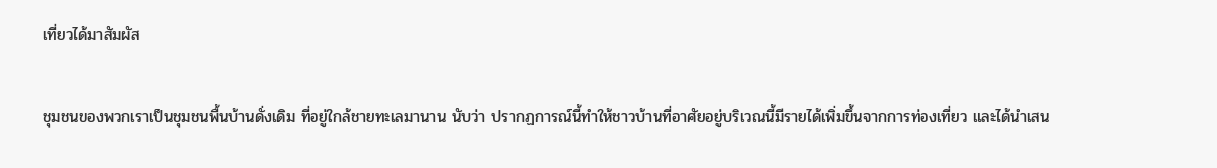เที่ยวได้มาสัมผัส

ชุมชนของพวกเราเป็นชุมชนพื้นบ้านดั่งเดิม ที่อยู่ใกล้ชายทะเลมานาน นับว่า ปรากฏการณ์นี้ทำให้ชาวบ้านที่อาศัยอยู่บริเวณนี้มีรายได้เพิ่มขึ้นจากการท่องเที่ยว และได้นำเสน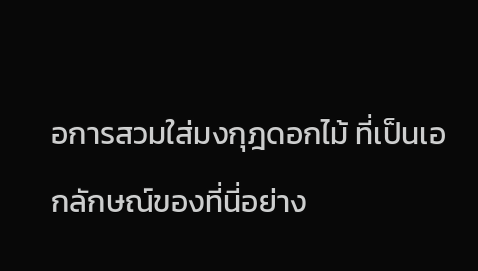อการสวมใส่มงกุฎดอกไม้ ที่เป็นเอกลักษณ์ของที่นี่อย่าง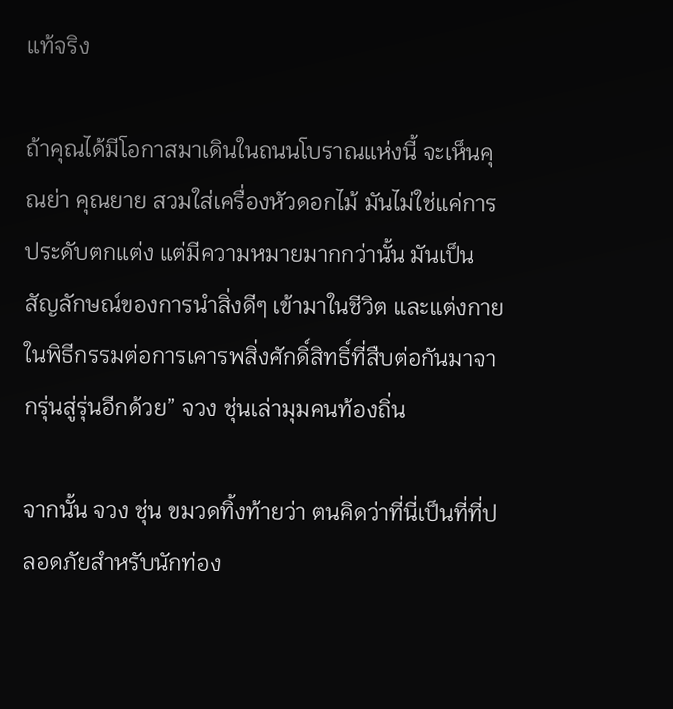แท้จริง

ถ้าคุณได้มีโอกาสมาเดินในถนนโบราณแห่งนี้ จะเห็นคุณย่า คุณยาย สวมใส่เครื่องหัวดอกไม้ มันไม่ใช่แค่การประดับตกแต่ง แต่มีความหมายมากกว่านั้น มันเป็นสัญลักษณ์ของการนำสิ่งดีๆ เข้ามาในชีวิต และแต่งกายในพิธีกรรมต่อการเคารพสิ่งศักดิ์สิทธิ์ที่สืบต่อกันมาจากรุ่นสู่รุ่นอีกด้วย” จวง ชุ่นเล่ามุมคนท้องถิ่น

จากนั้น จวง ชุ่น ขมวดทิ้งท้ายว่า ตนคิดว่าที่นี่เป็นที่ที่ปลอดภัยสำหรับนักท่อง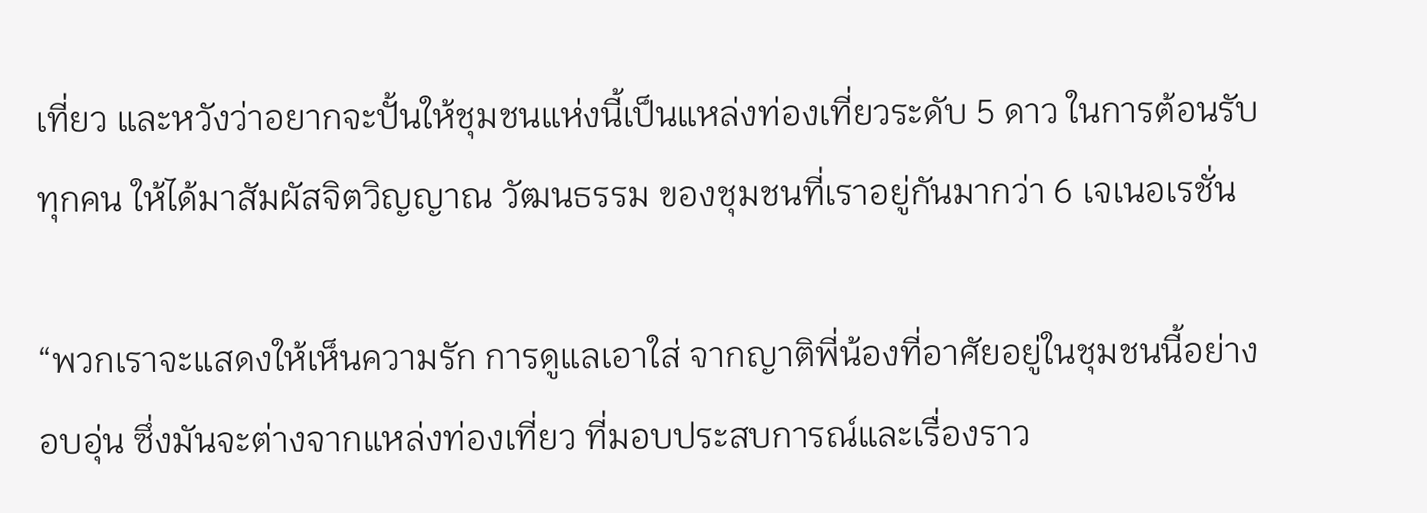เที่ยว และหวังว่าอยากจะปั้นให้ชุมชนแห่งนี้เป็นแหล่งท่องเที่ยวระดับ 5 ดาว ในการต้อนรับทุกคน ให้ได้มาสัมผัสจิตวิญญาณ วัฒนธรรม ของชุมชนที่เราอยู่กันมากว่า 6 เจเนอเรชั่น

“พวกเราจะแสดงให้เห็นความรัก การดูแลเอาใส่ จากญาติพี่น้องที่อาศัยอยู่ในชุมชนนี้อย่างอบอุ่น ซึ่งมันจะต่างจากแหล่งท่องเที่ยว ที่มอบประสบการณ์และเรื่องราว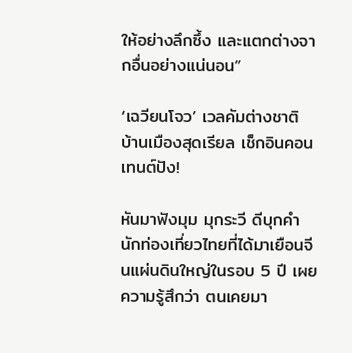ให้อย่างลึกซึ้ง และแตกต่างจากอื่นอย่างแน่นอน”

‘เฉวียนโจว’ เวลคัมต่างชาติ
บ้านเมืองสุดเรียล เช็กอินคอนเทนต์ปัง!

หันมาฟังมุม มุกระวี ดีบุกคำ นักท่องเที่ยวไทยที่ได้มาเยือนจีนแผ่นดินใหญ่ในรอบ 5 ปี เผยความรู้สึกว่า ตนเคยมา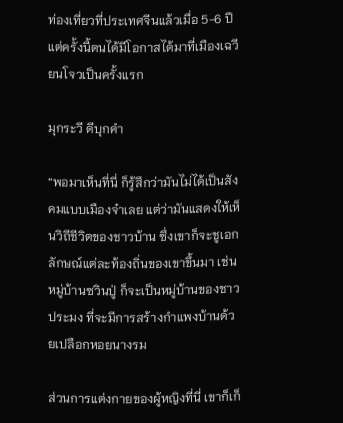ท่องเที่ยวที่ประเทศจีนแล้วเมื่อ 5-6 ปี แต่ครั้งนี้ตนได้มีโอกาสได้มาที่เมืองเฉวียนโจวเป็นครั้งแรก

มุกระวี ดีบุกคำ

“พอมาเห็นที่นี่ ก็รู้สึกว่ามันไม่ได้เป็นสังคมแบบเมืองจ๋าเลย แต่ว่ามันแสดงให้เห็นวิถีชีวิตของชาวบ้าน ซึ่งเขาก็จะชูเอกลักษณ์แต่ละท้องถิ่นของเขาขึ้นมา เช่น หมู่บ้านซวินปู่ ก็จะเป็นหมู่บ้านของชาวประมง ที่จะมีการสร้างกำแพงบ้านด้วยเปลือกหอยนางรม

ส่วนการแต่งกายของผู้หญิงที่นี่ เขาก็เก็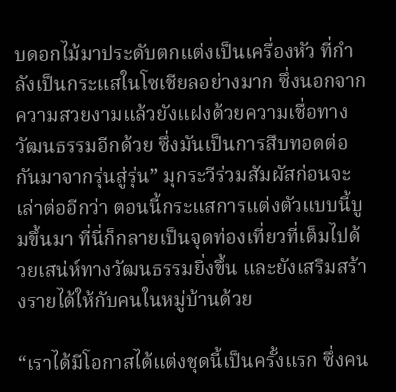บดอกไม้มาประดับตกแต่งเป็นเครื่องหัว ที่กำลังเป็นกระแสในโซเชียลอย่างมาก ซึ่งนอกจากความสวยงามแล้วยังแฝงด้วยความเชื่อทางวัฒนธรรมอีกด้วย ซึ่งมันเป็นการสืบทอดต่อกันมาจากรุ่นสู่รุ่น” มุกระวีร่วมสัมผัสก่อนจะเล่าต่ออีกว่า ตอนนี้กระแสการแต่งตัวแบบนี้บูมขึ้นมา ที่นี่ก็กลายเป็นจุดท่องเที่ยวที่เต็มไปด้วยเสน่ห์ทางวัฒนธรรมยิ่งขึ้น และยังเสริมสร้างรายได้ให้กับคนในหมู่บ้านด้วย

“เราได้มีโอกาสได้แต่งชุดนี้เป็นครั้งแรก ซึ่งคน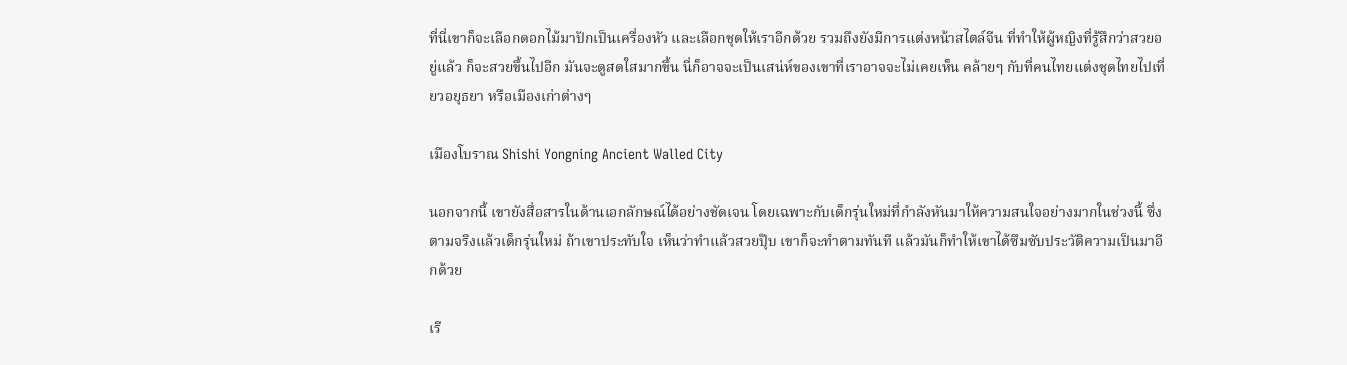ที่นี่เขาก็จะเลือกดอกไม้มาปักเป็นเครื่องหัว และเลือกชุดให้เราอีกด้วย รวมถึงยังมีการแต่งหน้าสไตล์จีน ที่ทำให้ผู้หญิงที่รู้สึกว่าสวยอยู่แล้ว ก็จะสวยขึ้นไปอีก มันจะดูสดใสมากขึ้น นี่ก็อาจจะเป็นเสน่ห์ของเขาที่เราอาจจะไม่เคยเห็น คล้ายๆ กับที่คนไทยแต่งชุดไทยไปเที่ยวอยุธยา หรือเมืองเก่าต่างๆ

เมืองโบราณ Shishi Yongning Ancient Walled City

นอกจากนี้ เขายังสื่อสารในด้านเอกลักษณ์ได้อย่างชัดเจน โดยเฉพาะกับเด็กรุ่นใหม่ที่กำลังหันมาให้ความสนใจอย่างมากในช่วงนี้ ซึ่งตามจริงแล้วเด็กรุ่นใหม่ ถ้าเขาประทับใจ เห็นว่าทำแล้วสวยปุ๊บ เขาก็จะทำตามทันที แล้วมันก็ทำให้เขาได้ซึมซับประวัติความเป็นมาอีกด้วย

เรี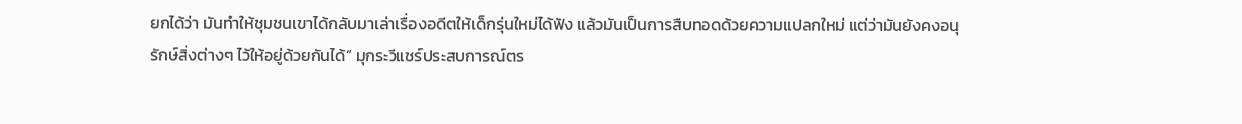ยกได้ว่า มันทำให้ชุมชนเขาได้กลับมาเล่าเรื่องอดีตให้เด็กรุ่นใหม่ได้ฟัง แล้วมันเป็นการสืบทอดด้วยความแปลกใหม่ แต่ว่ามันยังคงอนุรักษ์สิ่งต่างๆ ไว้ให้อยู่ด้วยกันได้” มุกระวีแชร์ประสบการณ์ตร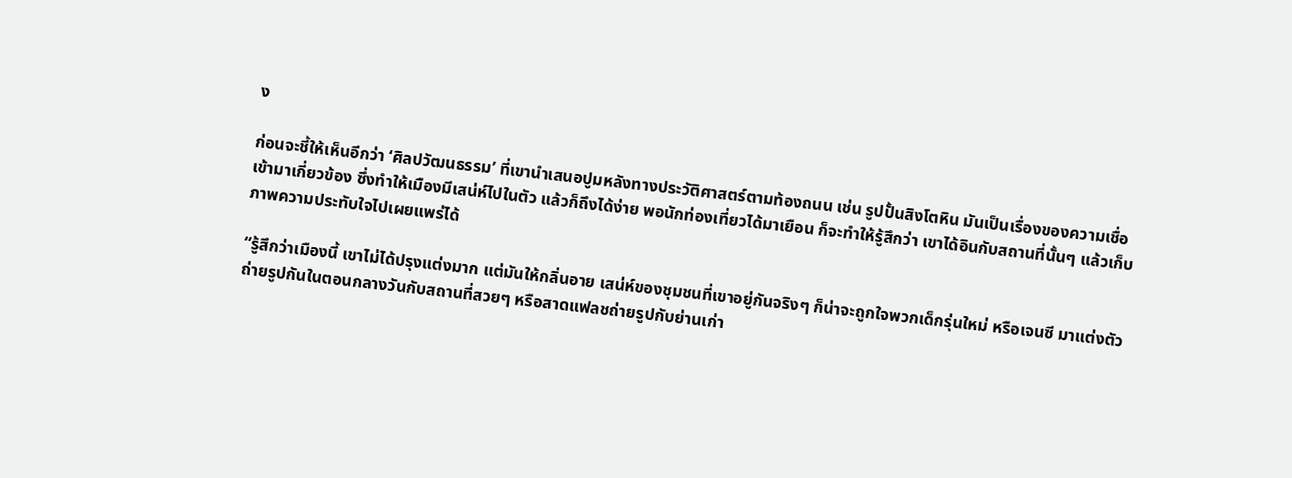ง

ก่อนจะชี้ให้เห็นอีกว่า ‘ศิลปวัฒนธรรม’ ที่เขานำเสนอปูมหลังทางประวัติศาสตร์ตามท้องถนน เช่น รูปปั้นสิงโตหิน มันเป็นเรื่องของความเชื่อเข้ามาเกี่ยวข้อง ซึ่งทำให้เมืองมีเสน่ห์ไปในตัว แล้วก็ถึงได้ง่าย พอนักท่องเที่ยวได้มาเยือน ก็จะทำให้รู้สึกว่า เขาได้อินกับสถานที่นั้นๆ แล้วเก็บภาพความประทับใจไปเผยแพร่ได้

“รู้สึกว่าเมืองนี้ เขาไม่ได้ปรุงแต่งมาก แต่มันให้กลิ่นอาย เสน่ห์ของชุมชนที่เขาอยู่กันจริงๆ ก็น่าจะถูกใจพวกเด็กรุ่นใหม่ หรือเจนซี มาแต่งตัวถ่ายรูปกันในตอนกลางวันกับสถานที่สวยๆ หรือสาดแฟลชถ่ายรูปกับย่านเก่า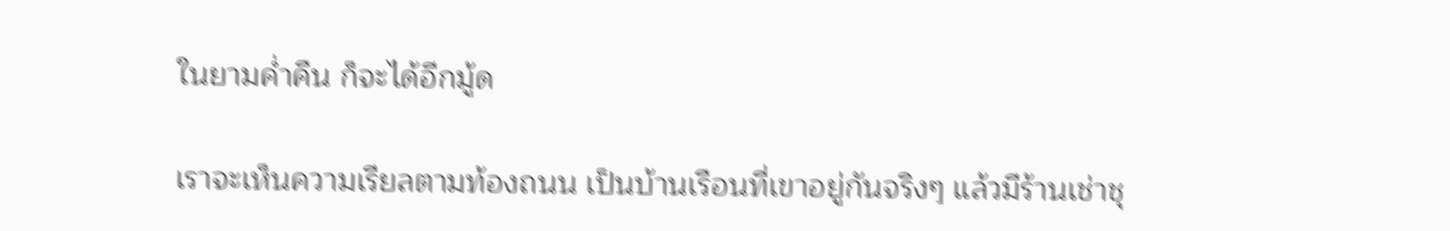ในยามค่ำคืน ก็จะได้อีกมู้ด

เราจะเห็นความเรียลตามท้องถนน เป็นบ้านเรือนที่เขาอยู่กันจริงๆ แล้วมีร้านเช่าชุ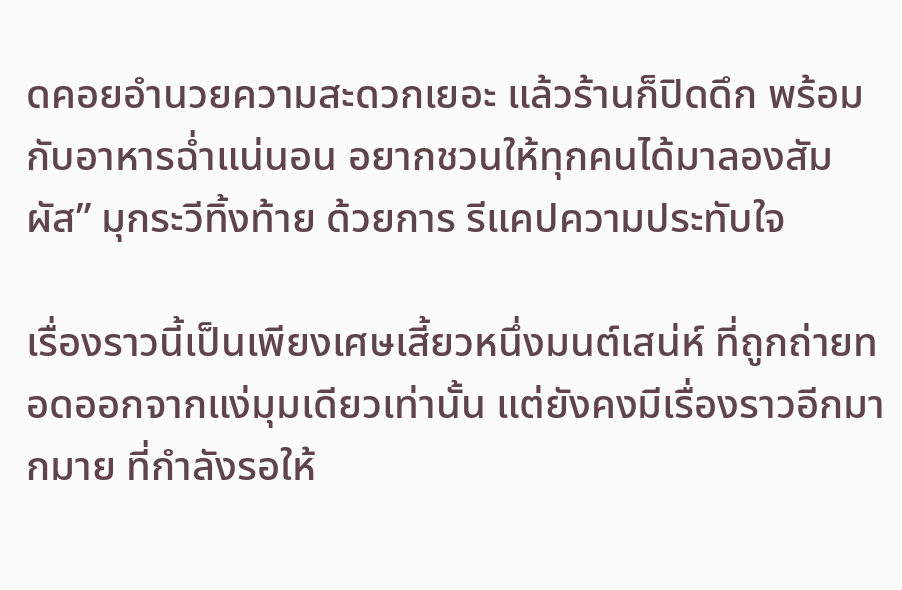ดคอยอำนวยความสะดวกเยอะ แล้วร้านก็ปิดดึก พร้อมกับอาหารฉ่ำแน่นอน อยากชวนให้ทุกคนได้มาลองสัมผัส” มุกระวีทิ้งท้าย ด้วยการ รีแคปความประทับใจ

เรื่องราวนี้เป็นเพียงเศษเสี้ยวหนึ่งมนต์เสน่ห์ ที่ถูกถ่ายทอดออกจากแง่มุมเดียวเท่านั้น แต่ยังคงมีเรื่องราวอีกมากมาย ที่กำลังรอให้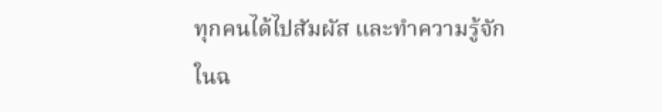ทุกคนได้ไปสัมผัส และทำความรู้จักในฉ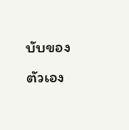บับของตัวเอง